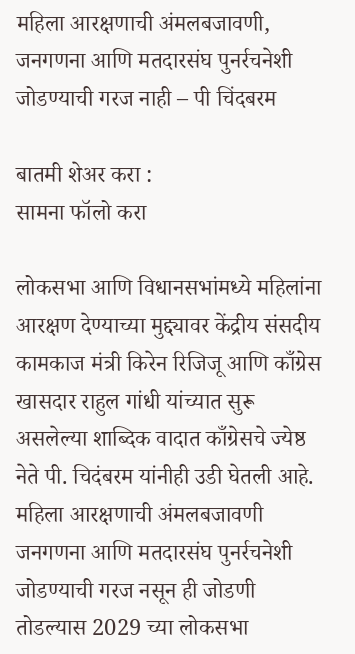महिला आरक्षणाची अंमलबजावणी, जनगणना आणि मतदारसंघ पुनर्रचनेशी जोडण्याची गरज नाही – पी चिंदबरम

बातमी शेअर करा :
सामना फॉलो करा

लोकसभा आणि विधानसभांमध्ये महिलांना आरक्षण देण्याच्या मुद्द्यावर केंद्रीय संसदीय कामकाज मंत्री किरेन रिजिजू आणि काँग्रेस खासदार राहुल गांधी यांच्यात सुरू असलेल्या शाब्दिक वादात काँग्रेसचे ज्येष्ठ नेते पी. चिदंबरम यांनीही उडी घेतली आहे. महिला आरक्षणाची अंमलबजावणी जनगणना आणि मतदारसंघ पुनर्रचनेशी जोडण्याची गरज नसून ही जोडणी तोडल्यास 2029 च्या लोकसभा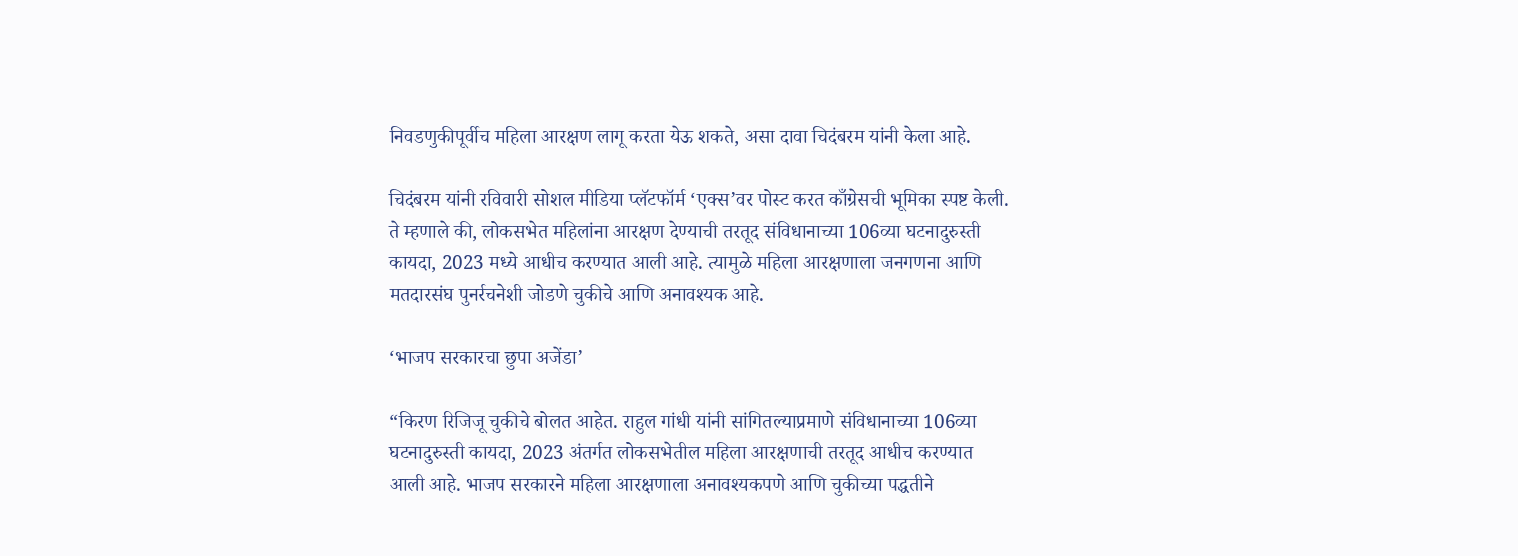निवडणुकीपूर्वीच महिला आरक्षण लागू करता येऊ शकते, असा दावा चिदंबरम यांनी केला आहे.

चिदंबरम यांनी रविवारी सोशल मीडिया प्लॅटफॉर्म ‘एक्स’वर पोस्ट करत काँग्रेसची भूमिका स्पष्ट केली. ते म्हणाले की, लोकसभेत महिलांना आरक्षण देण्याची तरतूद संविधानाच्या 106व्या घटनादुरुस्ती कायदा, 2023 मध्ये आधीच करण्यात आली आहे. त्यामुळे महिला आरक्षणाला जनगणना आणि मतदारसंघ पुनर्रचनेशी जोडणे चुकीचे आणि अनावश्यक आहे.

‘भाजप सरकारचा छुपा अजेंडा’

“किरण रिजिजू चुकीचे बोलत आहेत. राहुल गांधी यांनी सांगितल्याप्रमाणे संविधानाच्या 106व्या घटनादुरुस्ती कायदा, 2023 अंतर्गत लोकसभेतील महिला आरक्षणाची तरतूद आधीच करण्यात आली आहे. भाजप सरकारने महिला आरक्षणाला अनावश्यकपणे आणि चुकीच्या पद्धतीने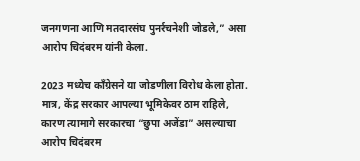जनगणना आणि मतदारसंघ पुनर्रचनेशी जोडले,” असा आरोप चिदंबरम यांनी केला.

2023 मध्येच काँग्रेसने या जोडणीला विरोध केला होता. मात्र, केंद्र सरकार आपल्या भूमिकेवर ठाम राहिले, कारण त्यामागे सरकारचा “छुपा अजेंडा” असल्याचा आरोप चिदंबरम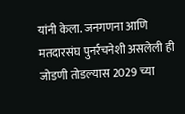यांनी केला. जनगणना आणि मतदारसंघ पुनर्रचनेशी असलेली ही जोडणी तोडल्यास 2029 च्या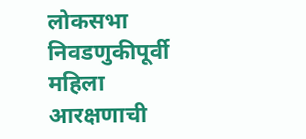लोकसभा निवडणुकीपूर्वी महिला आरक्षणाची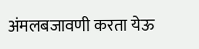अंमलबजावणी करता येऊ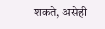शकते, असेही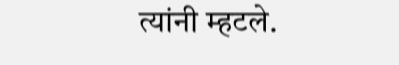त्यांनी म्हटले.